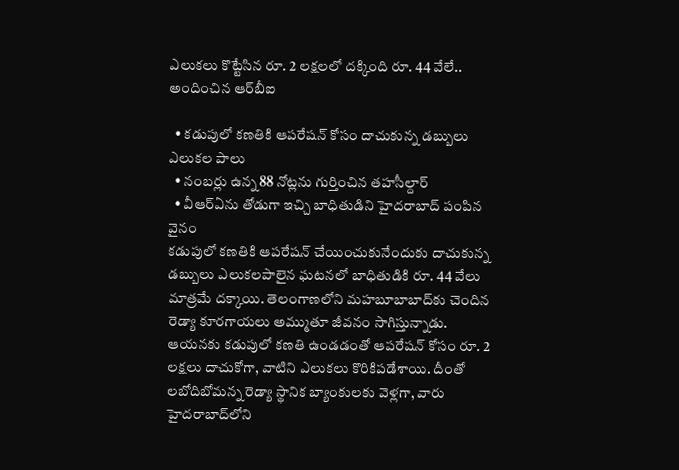ఎలుకలు కొట్టేసిన రూ. 2 లక్షలలో దక్కింది రూ. 44 వేలే.. అందించిన ఆర్‌బీఐ

  • కడుపులో కణతికి ఆపరేషన్ కోసం దాచుకున్న డబ్బులు ఎలుకల పాలు
  • నంబర్లు ఉన్న 88 నోట్లను గుర్తించిన తహసీల్దార్
  • వీఆర్ఏను తోడుగా ఇచ్చి బాధితుడిని హైదరాబాద్ పంపిన వైనం
కడుపులో కణతికి ఆపరేషన్ చేయించుకునేందుకు దాచుకున్న డబ్బులు ఎలుకలపాలైన ఘటనలో బాధితుడికి రూ. 44 వేలు మాత్రమే దక్కాయి. తెలంగాణలోని మహబూబాబాద్‌కు చెందిన రెడ్యా కూరగాయలు అమ్ముతూ జీవనం సాగిస్తున్నాడు. ఆయనకు కడుపులో కణతి ఉండడంతో ఆపరేషన్ కోసం రూ. 2 లక్షలు దాచుకోగా, వాటిని ఎలుకలు కొరికిపడేశాయి. దీంతో లబోదిబోమన్న రెడ్యా స్థానిక బ్యాంకులకు వెళ్లగా, వారు హైదరాబాద్‌లోని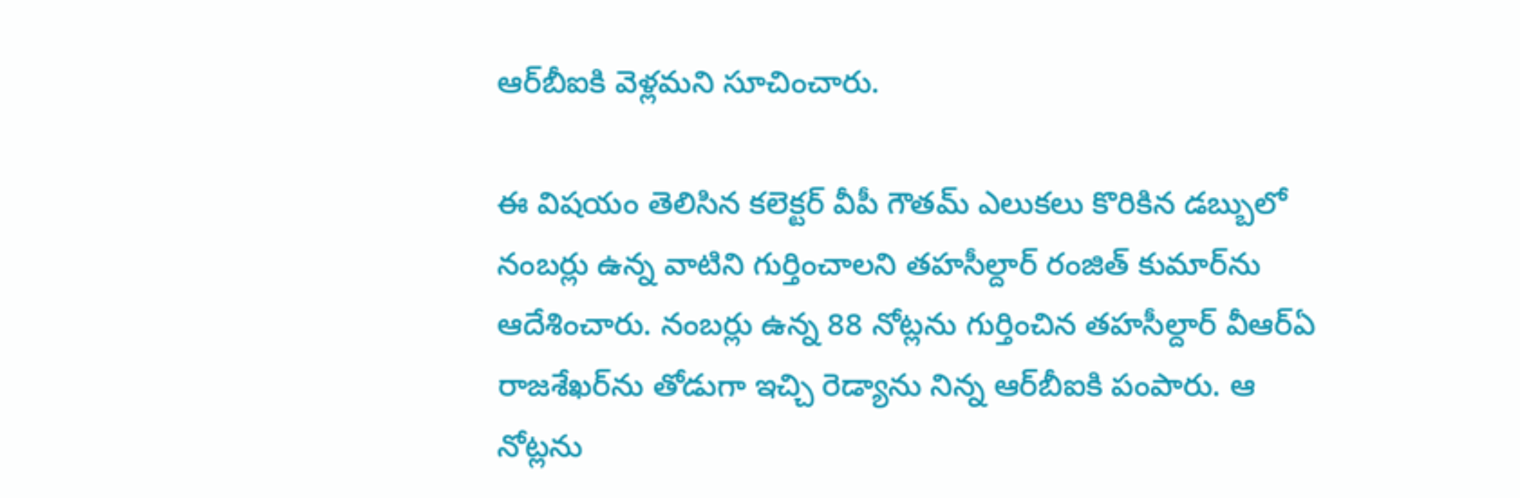ఆర్‌బీఐకి వెళ్లమని సూచించారు.

ఈ విషయం తెలిసిన కలెక్టర్ వీపీ గౌతమ్ ఎలుకలు కొరికిన డబ్బులో నంబర్లు ఉన్న వాటిని గుర్తించాలని తహసీల్దార్ రంజిత్ కుమార్‌ను ఆదేశించారు. నంబర్లు ఉన్న 88 నోట్లను గుర్తించిన తహసీల్దార్ వీఆర్ఏ రాజశేఖర్‌ను తోడుగా ఇచ్చి రెడ్యాను నిన్న ఆర్‌బీఐకి పంపారు. ఆ నోట్లను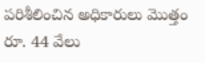పరిశీలించిన అధికారులు మొత్తం రూ. 44 వేలు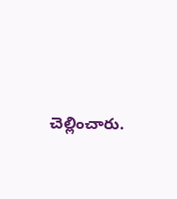చెల్లించారు.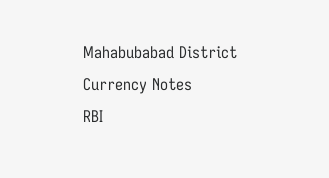Mahabubabad District
Currency Notes
RBI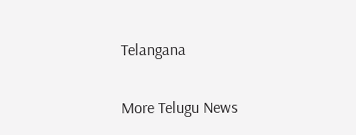Telangana

More Telugu News